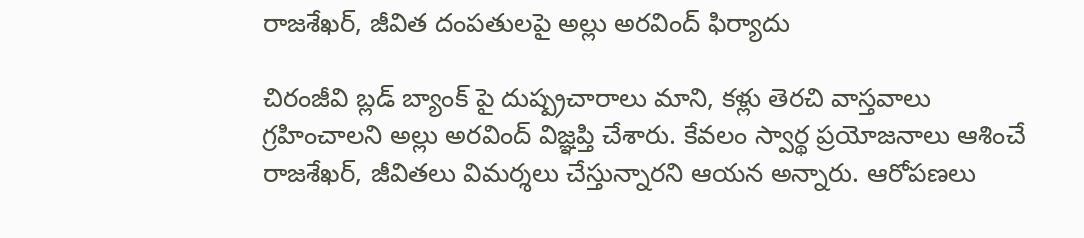రాజశేఖర్, జీవిత దంపతులపై అల్లు అరవింద్ ఫిర్యాదు

చిరంజీవి బ్లడ్ బ్యాంక్ పై దుష్ప్రచారాలు మాని, కళ్లు తెరచి వాస్తవాలు గ్రహించాలని అల్లు అరవింద్ విజ్ఞప్తి చేశారు. కేవలం స్వార్థ ప్రయోజనాలు ఆశించే రాజశేఖర్, జీవితలు విమర్శలు చేస్తున్నారని ఆయన అన్నారు. ఆరోపణలు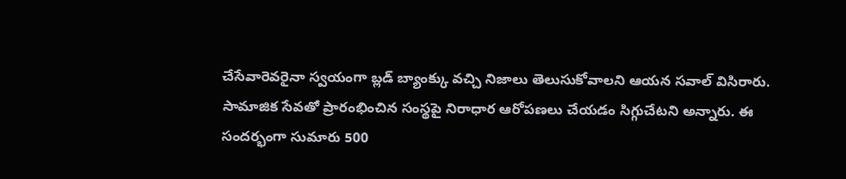చేసేవారెవరైనా స్వయంగా బ్లడ్ బ్యాంక్కు వచ్చి నిజాలు తెలుసుకోవాలని ఆయన సవాల్ విసిరారు. సామాజిక సేవతో ప్రారంభించిన సంస్థపై నిరాధార ఆరోపణలు చేయడం సిగ్గుచేటని అన్నారు. ఈ సందర్భంగా సుమారు 500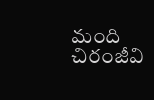మంది చిరంజీవి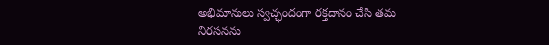అభిమానులు స్వచ్ఛందంగా రక్తదానం చేసి తమ నిరసనను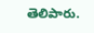తెలిపారు.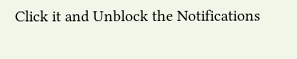Click it and Unblock the Notifications